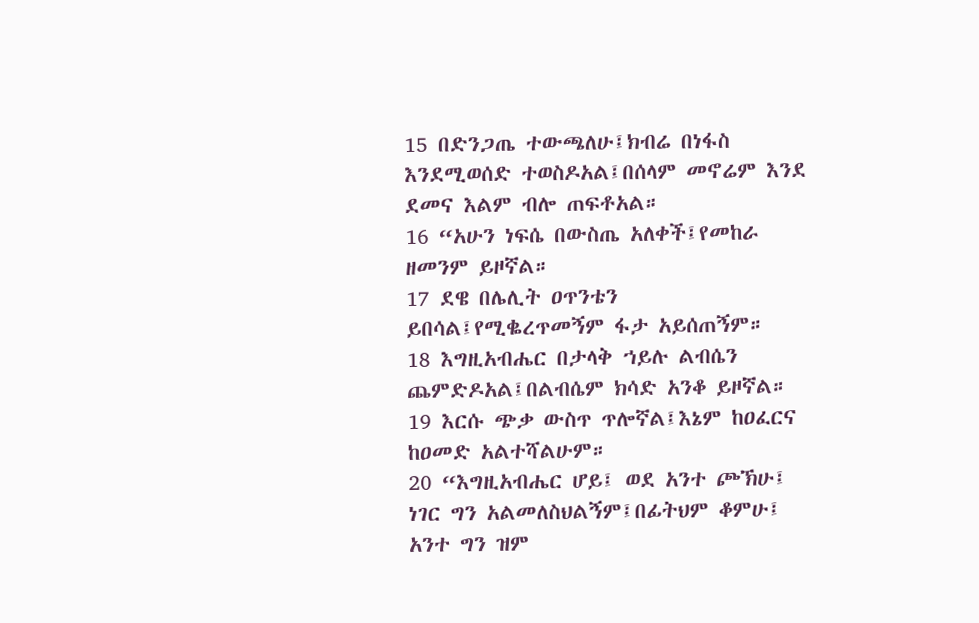15 በድንጋጤ ተውጫለሁ፤ክብሬ በነፋስ እንደሚወሰድ ተወስዶአል፤በሰላም መኖሬም እንደ ደመና እልም ብሎ ጠፍቶአል።
16 “አሁን ነፍሴ በውስጤ አለቀች፤የመከራ ዘመንም ይዞኛል።
17 ደዌ በሌሊት ዐጥንቴን ይበሳል፤የሚቈረጥመኝም ፋታ አይሰጠኝም።
18 እግዚአብሔር በታላቅ ኀይሉ ልብሴን ጨምድዶአል፤በልብሴም ክሳድ አንቆ ይዞኛል።
19 እርሱ ጭቃ ውስጥ ጥሎኛል፤እኔም ከዐፈርና ከዐመድ አልተሻልሁም።
20 “እግዚአብሔር ሆይ፤ ወደ አንተ ጮኽሁ፤ ነገር ግን አልመለስህልኝም፤በፊትህም ቆምሁ፤ አንተ ግን ዝም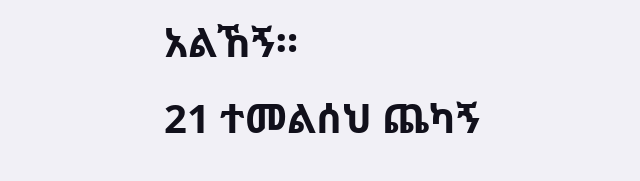አልኸኝ።
21 ተመልሰህ ጨካኝ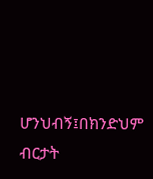ሆንህብኝ፤በክንድህም ብርታት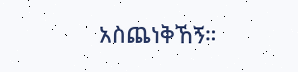አስጨነቅኸኝ።